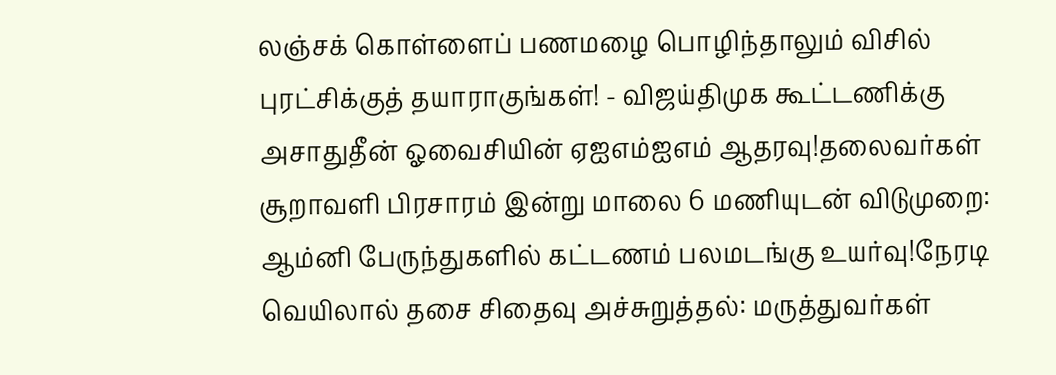லஞ்சக் கொள்ளைப் பணமழை பொழிந்தாலும் விசில் புரட்சிக்குத் தயாராகுங்கள்! - விஜய்திமுக கூட்டணிக்கு அசாதுதீன் ஓவைசியின் ஏஐஎம்ஐஎம் ஆதரவு!தலைவர்கள் சூறாவளி பிரசாரம் இன்று மாலை 6 மணியுடன் விடுமுறை: ஆம்னி பேருந்துகளில் கட்டணம் பலமடங்கு உயர்வு!நேரடி வெயிலால் தசை சிதைவு அச்சுறுத்தல்: மருத்துவர்கள்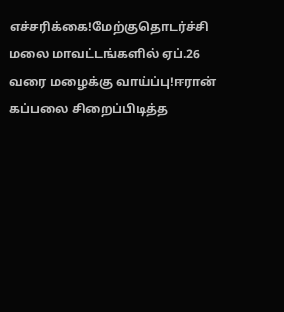எச்சரிக்கை!மேற்குதொடர்ச்சி மலை மாவட்டங்களில் ஏப்.26 வரை மழைக்கு வாய்ப்பு!ஈரான் கப்பலை சிறைப்பிடித்த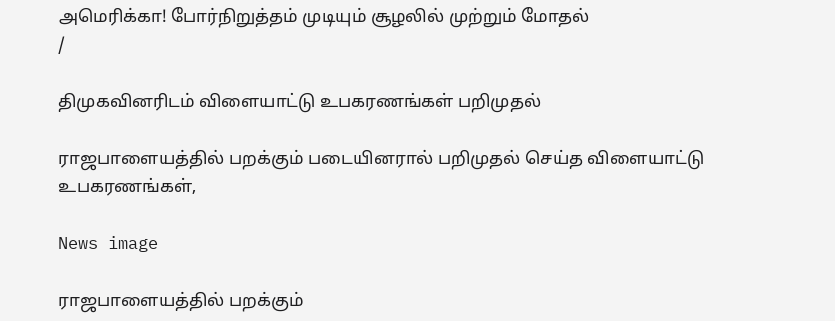அமெரிக்கா! போர்நிறுத்தம் முடியும் சூழலில் முற்றும் மோதல்
/

திமுகவினரிடம் விளையாட்டு உபகரணங்கள் பறிமுதல்

ராஜபாளையத்தில் பறக்கும் படையினரால் பறிமுதல் செய்த விளையாட்டு உபகரணங்கள்,

News image

ராஜபாளையத்தில் பறக்கும்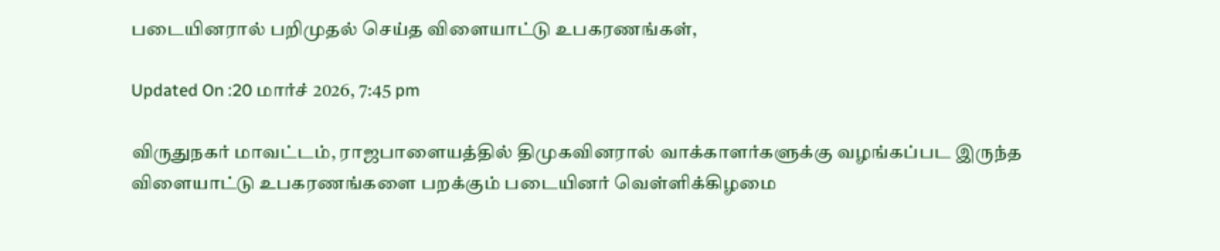படையினரால் பறிமுதல் செய்த விளையாட்டு உபகரணங்கள்,

Updated On :20 மார்ச் 2026, 7:45 pm

விருதுநகர் மாவட்டம், ராஜபாளையத்தில் திமுகவினரால் வாக்காளர்களுக்கு வழங்கப்பட இருந்த விளையாட்டு உபகரணங்களை பறக்கும் படையினர் வெள்ளிக்கிழமை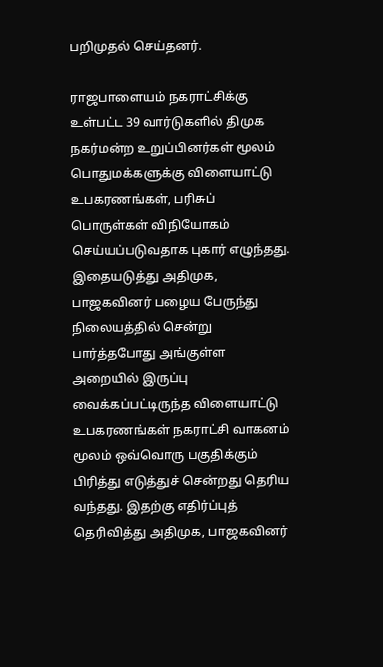பறிமுதல் செய்தனர்.

ராஜபாளையம் நகராட்சிக்கு உள்பட்ட 39 வார்டுகளில் திமுக நகர்மன்ற உறுப்பினர்கள் மூலம் பொதுமக்களுக்கு விளையாட்டு உபகரணங்கள், பரிசுப் பொருள்கள் விநியோகம் செய்யப்படுவதாக புகார் எழுந்தது. இதையடுத்து அதிமுக, பாஜகவினர் பழைய பேருந்து நிலையத்தில் சென்று பார்த்தபோது அங்குள்ள அறையில் இருப்பு வைக்கப்பட்டிருந்த விளையாட்டு உபகரணங்கள் நகராட்சி வாகனம் மூலம் ஒவ்வொரு பகுதிக்கும் பிரித்து எடுத்துச் சென்றது தெரிய வந்தது. இதற்கு எதிர்ப்புத் தெரிவித்து அதிமுக, பாஜகவினர்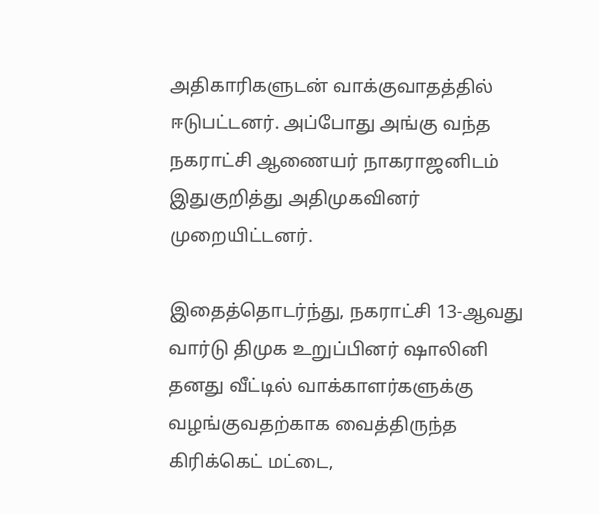அதிகாரிகளுடன் வாக்குவாதத்தில் ஈடுபட்டனர். அப்போது அங்கு வந்த நகராட்சி ஆணையர் நாகராஜனிடம் இதுகுறித்து அதிமுகவினர் முறையிட்டனர்.

இதைத்தொடர்ந்து, நகராட்சி 13-ஆவது வார்டு திமுக உறுப்பினர் ஷாலினி தனது வீட்டில் வாக்காளர்களுக்கு வழங்குவதற்காக வைத்திருந்த கிரிக்கெட் மட்டை,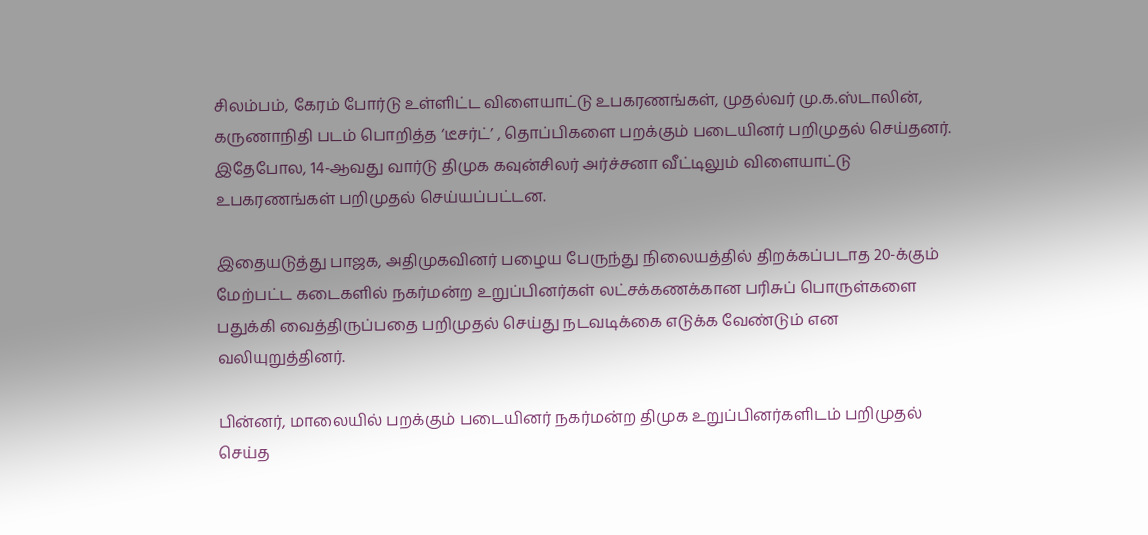சிலம்பம், கேரம் போர்டு உள்ளிட்ட விளையாட்டு உபகரணங்கள், முதல்வர் மு.க.ஸ்டாலின், கருணாநிதி படம் பொறித்த ‘டீசர்ட்’ , தொப்பிகளை பறக்கும் படையினர் பறிமுதல் செய்தனர். இதேபோல, 14-ஆவது வார்டு திமுக கவுன்சிலர் அர்ச்சனா வீட்டிலும் விளையாட்டு உபகரணங்கள் பறிமுதல் செய்யப்பட்டன.

இதையடுத்து பாஜக, அதிமுகவினர் பழைய பேருந்து நிலையத்தில் திறக்கப்படாத 20-க்கும் மேற்பட்ட கடைகளில் நகர்மன்ற உறுப்பினர்கள் லட்சக்கணக்கான பரிசுப் பொருள்களை பதுக்கி வைத்திருப்பதை பறிமுதல் செய்து நடவடிக்கை எடுக்க வேண்டும் என வலியுறுத்தினர்.

பின்னர், மாலையில் பறக்கும் படையினர் நகர்மன்ற திமுக உறுப்பினர்களிடம் பறிமுதல் செய்த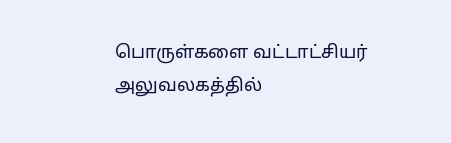பொருள்களை வட்டாட்சியர் அலுவலகத்தில்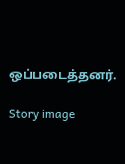ஒப்படைத்தனர்.

Story image